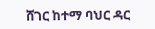ሸገር ከተማ ባህር ዳር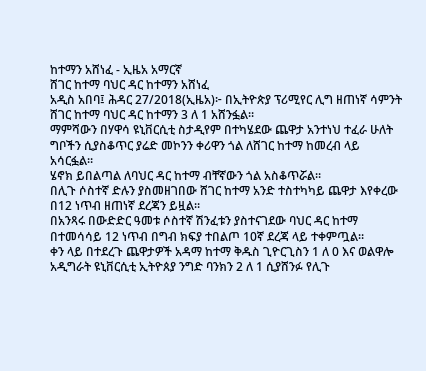ከተማን አሸነፈ - ኢዜአ አማርኛ
ሸገር ከተማ ባህር ዳር ከተማን አሸነፈ
አዲስ አበባ፤ ሕዳር 27/2018(ኢዜአ)፦ በኢትዮጵያ ፕሪሚየር ሊግ ዘጠነኛ ሳምንት ሸገር ከተማ ባህር ዳር ከተማን 3 ለ 1 አሸንፏል።
ማምሻውን በሃዋሳ ዩኒቨርሲቲ ስታዲየም በተካሄደው ጨዋታ አንተነህ ተፈራ ሁለት ግቦችን ሲያስቆጥር ያሬድ መኮንን ቀሪዋን ጎል ለሸገር ከተማ ከመረብ ላይ አሳርፏል።
ሄኖክ ይበልጣል ለባህር ዳር ከተማ ብቸኛውን ጎል አስቆጥሯል።
በሊጉ ሶስተኛ ድሉን ያስመዘገበው ሸገር ከተማ አንድ ተስተካካይ ጨዋታ እየቀረው በ12 ነጥብ ዘጠነኛ ደረጃን ይዟል።
በአንጻሩ በውድድር ዓመቱ ሶስተኛ ሽንፈቱን ያስተናገደው ባህር ዳር ከተማ በተመሳሳይ 12 ነጥብ በግብ ክፍያ ተበልጦ 10ኛ ደረጃ ላይ ተቀምጧል።
ቀን ላይ በተደረጉ ጨዋታዎች አዳማ ከተማ ቅዱስ ጊዮርጊስን 1 ለ 0 እና ወልዋሎ አዲግራት ዩኒቨርሲቲ ኢትዮጰያ ንግድ ባንክን 2 ለ 1 ሲያሸንፉ የሊጉ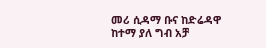መሪ ሲዳማ ቡና ከድሬዳዋ ከተማ ያለ ግብ አቻ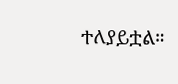ተለያይቷል።